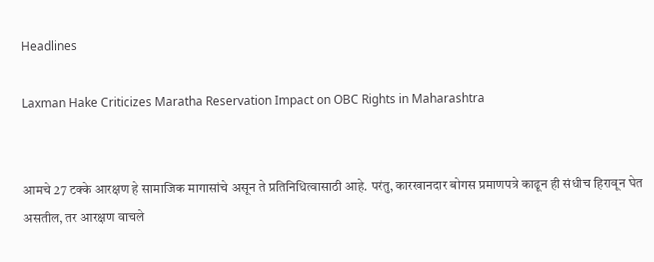Headlines

Laxman Hake Criticizes Maratha Reservation Impact on OBC Rights in Maharashtra


आमचे 27 टक्के आरक्षण हे सामाजिक मागासांचे असून ते प्रतिनिधित्वासाठी आहे. परंतु, कारखानदार बोगस प्रमाणपत्रे काढून ही संधीच हिरावून घेत असतील, तर आरक्षण वाचले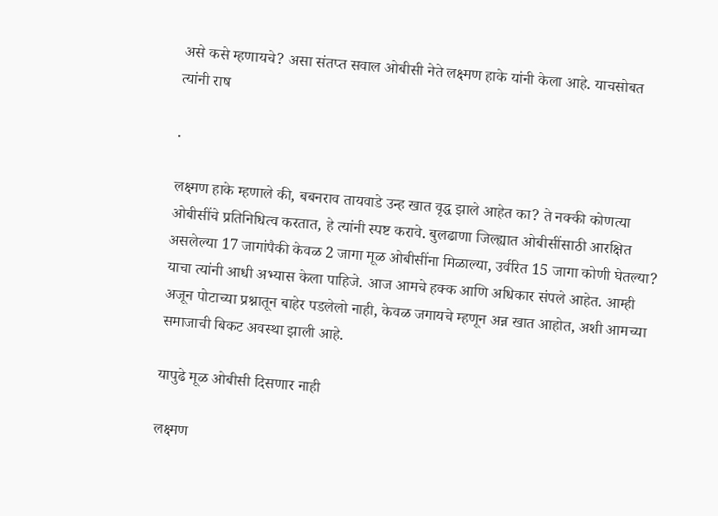असे कसे म्हणायचे? असा संतप्त सवाल ओबीसी नेते लक्ष्मण हाके यांनी केला आहे. याचसोबत त्यांनी राष

.

लक्ष्मण हाके म्हणाले की, बबनराव तायवाडे उन्ह खात वृद्ध झाले आहेत का? ते नक्की कोणत्या ओबीसींचे प्रतिनिधित्व करतात, हे त्यांनी स्पष्ट करावे. बुलढाणा जिल्ह्यात ओबीसींसाठी आरक्षित असलेल्या 17 जागांपैकी केवळ 2 जागा मूळ ओबीसींना मिळाल्या, उर्वरित 15 जागा कोणी घेतल्या? याचा त्यांनी आधी अभ्यास केला पाहिजे. आज आमचे हक्क आणि अधिकार संपले आहेत. आम्ही अजून पोटाच्या प्रश्नातून बाहेर पडलेलो नाही, केवळ जगायचे म्हणून अन्न खात आहोत, अशी आमच्या समाजाची बिकट अवस्था झाली आहे.

यापुढे मूळ ओबीसी दिसणार नाही

लक्ष्मण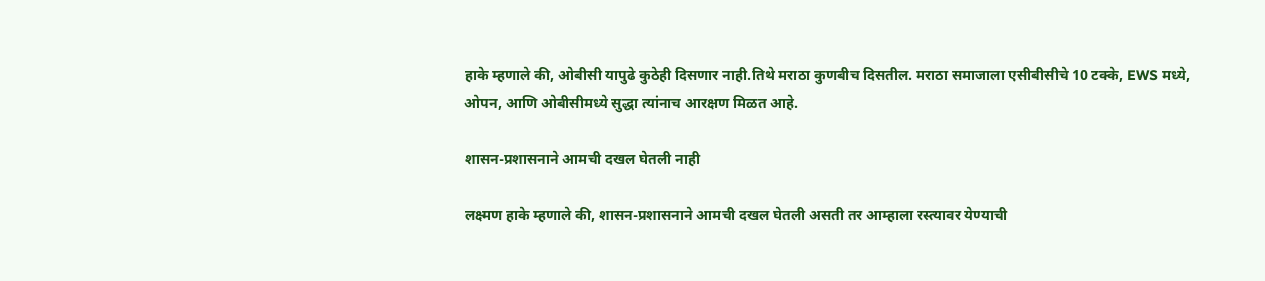हाके म्हणाले की, ओबीसी यापुढे कुठेही दिसणार नाही.तिथे मराठा कुणबीच दिसतील. मराठा समाजाला एसीबीसीचे 10 टक्के, EWS मध्ये, ओपन, आणि ओबीसीमध्ये सुद्धा त्यांनाच आरक्षण मिळत आहे.

शासन-प्रशासनाने आमची दखल घेतली नाही

लक्ष्मण हाके म्हणाले की, शासन-प्रशासनाने आमची दखल घेतली असती तर आम्हाला रस्त्यावर येण्याची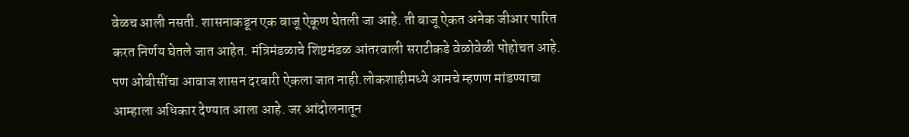वेळच आली नसती. शासनाकडून एक बाजू ऐकूण घेतली जा आहे. ती बाजू ऐकत अनेक जीआर पारित करत निर्णय घेतले जात आहेत. मंत्रिमंडळाचे शिष्टमंडळ आंतरवाली सराटीकडे वेळोवेळी पोहोचत आहे. पण ओबीसींचा आवाज शासन दरबारी ऐकला जात नाही.लोकशाहीमध्ये आमचे म्हणण मांडण्याचा आम्हाला अधिकार देण्यात आला आहे. जर आंदोलनातून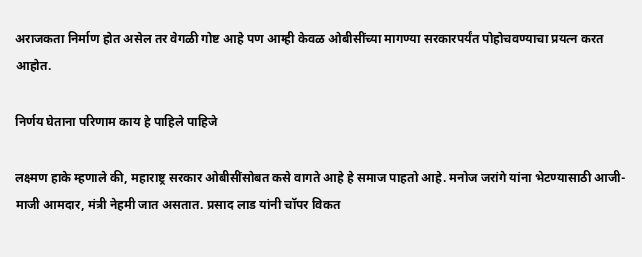अराजकता निर्माण होत असेल तर वेगळी गोष्ट आहे पण आम्ही केवळ ओबीसींच्या मागण्या सरकारपर्यंत पोहोचवण्याचा प्रयत्न करत आहोत.

निर्णय घेताना परिणाम काय हे पाहिले पाहिजे

लक्ष्मण हाके म्हणाले की, महाराष्ट्र सरकार ओबीसींसोबत कसे वागते आहे हे समाज पाहतो आहे. मनोज जरांगे यांना भेटण्यासाठी आजी-माजी आमदार, मंत्री नेहमी जात असतात. प्रसाद लाड यांनी चॉपर विकत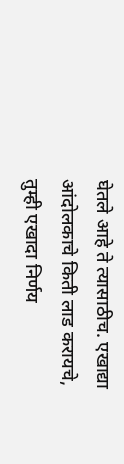घेतले आहे ते त्यासाठीच. एखाद्या आंदोलकाचे किती लाड करायचे, तुम्ही एखादा निर्णय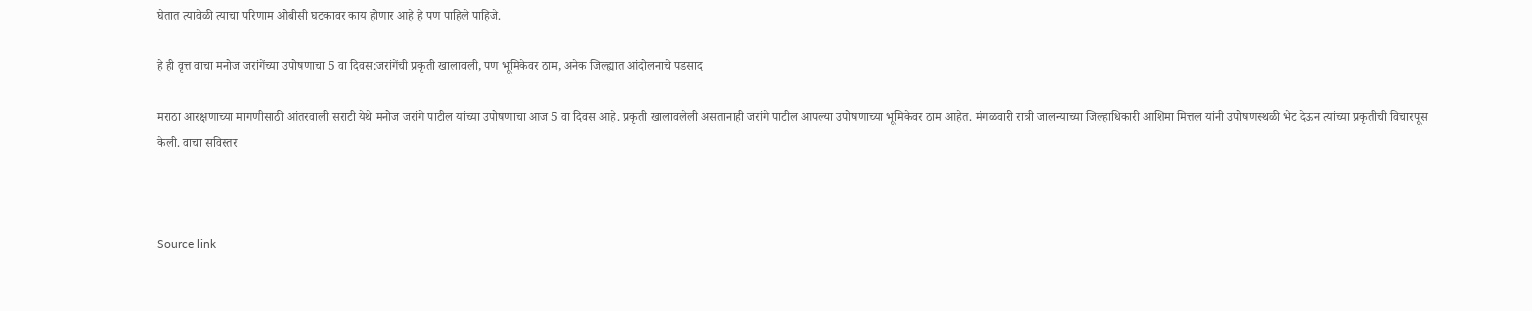घेतात त्यावेळी त्याचा परिणाम ओबीसी घटकावर काय होणार आहे हे पण पाहिले पाहिजे.

हे ही वृत्त वाचा मनोज जरांगेंच्या उपोषणाचा 5 वा दिवस:जरांगेंची प्रकृती खालावली, पण भूमिकेवर ठाम, अनेक जिल्ह्यात आंदोलनाचे पडसाद

मराठा आरक्षणाच्या मागणीसाठी आंतरवाली सराटी येथे मनोज जरांगे पाटील यांच्या उपोषणाचा आज 5 वा दिवस आहे. प्रकृती खालावलेली असतानाही जरांगे पाटील आपल्या उपोषणाच्या भूमिकेवर ठाम आहेत. मंगळवारी रात्री जालन्याच्या जिल्हाधिकारी आशिमा मित्तल यांनी उपोषणस्थळी भेट देऊन त्यांच्या प्रकृतीची विचारपूस केली. वाचा सविस्तर



Source link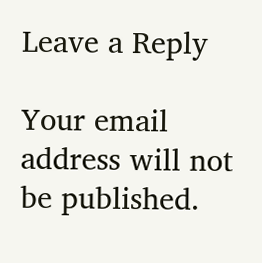Leave a Reply

Your email address will not be published.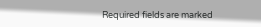Required fields are marked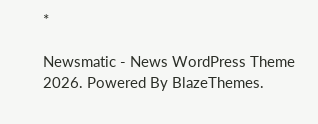*

Newsmatic - News WordPress Theme 2026. Powered By BlazeThemes.